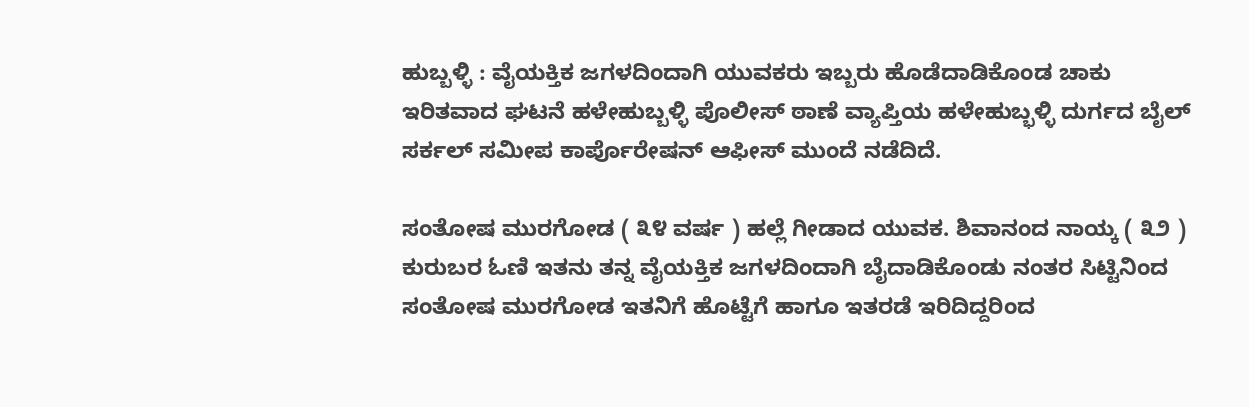ಹುಬ್ಬಳ್ಳಿ : ವೈಯಕ್ತಿಕ ಜಗಳದಿಂದಾಗಿ ಯುವಕರು ಇಬ್ಬರು ಹೊಡೆದಾಡಿಕೊಂಡ ಚಾಕು ಇರಿತವಾದ ಘಟನೆ ಹಳೇಹುಬ್ಬಳ್ಳಿ ಪೊಲೀಸ್ ಠಾಣೆ ವ್ಯಾಪ್ತಿಯ ಹಳೇಹುಬ್ಭಳ್ಳಿ ದುರ್ಗದ ಬೈಲ್ ಸರ್ಕಲ್ ಸಮೀಪ ಕಾರ್ಪೊರೇಷನ್ ಆಫೀಸ್ ಮುಂದೆ ನಡೆದಿದೆ.

ಸಂತೋಷ ಮುರಗೋಡ ( ೩೪ ವರ್ಷ ) ಹಲ್ಲೆ ಗೀಡಾದ ಯುವಕ. ಶಿವಾನಂದ ನಾಯ್ಕ ( ೩೨ ) ಕುರುಬರ ಓಣಿ ಇತನು ತನ್ನ ವೈಯಕ್ತಿಕ ಜಗಳದಿಂದಾಗಿ ಬೈದಾಡಿಕೊಂಡು ನಂತರ ಸಿಟ್ಟಿನಿಂದ ಸಂತೋಷ ಮುರಗೋಡ ಇತನಿಗೆ ಹೊಟ್ಟೆಗೆ ಹಾಗೂ ಇತರಡೆ ಇರಿದಿದ್ದರಿಂದ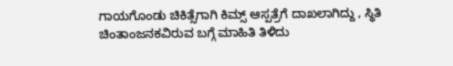ಗಾಯಗೊಂಡು ಚಿಕಿತ್ಸೆಗಾಗಿ ಕಿಮ್ಸ್ ಆಸ್ಪತ್ರೆಗೆ ದಾಖಲಾಗಿದ್ದು , ಸ್ಥಿತಿ ಚಿಂತಾಂಜನಕವಿರುವ ಬಗ್ಗೆ ಮಾಹಿತಿ ತಿಳಿದು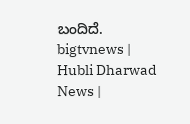ಬಂದಿದೆ.
bigtvnews | Hubli Dharwad News |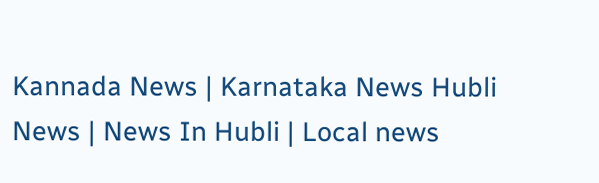Kannada News | Karnataka News Hubli News | News In Hubli | Local news